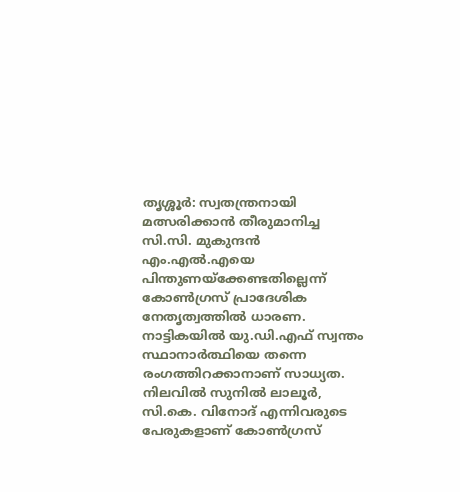തൃശ്ശൂർ: സ്വതന്ത്രനായി മത്സരിക്കാൻ തീരുമാനിച്ച സി.സി. മുകുന്ദൻ എം.എൽ.എയെ പിന്തുണയ്ക്കേണ്ടതില്ലെന്ന് കോൺഗ്രസ് പ്രാദേശിക നേതൃത്വത്തിൽ ധാരണ. നാട്ടികയിൽ യു.ഡി.എഫ് സ്വന്തം സ്ഥാനാർത്ഥിയെ തന്നെ രംഗത്തിറക്കാനാണ് സാധ്യത. നിലവിൽ സുനിൽ ലാലൂർ, സി.കെ. വിനോദ് എന്നിവരുടെ പേരുകളാണ് കോൺഗ്രസ്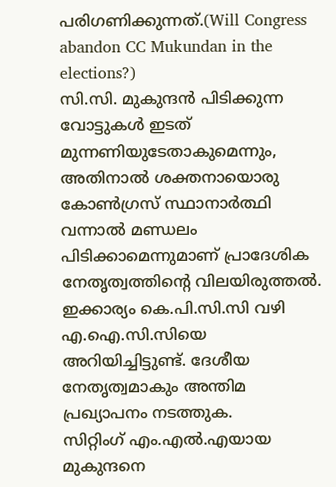പരിഗണിക്കുന്നത്.(Will Congress abandon CC Mukundan in the elections?)
സി.സി. മുകുന്ദൻ പിടിക്കുന്ന വോട്ടുകൾ ഇടത് മുന്നണിയുടേതാകുമെന്നും, അതിനാൽ ശക്തനായൊരു കോൺഗ്രസ് സ്ഥാനാർത്ഥി വന്നാൽ മണ്ഡലം പിടിക്കാമെന്നുമാണ് പ്രാദേശിക നേതൃത്വത്തിന്റെ വിലയിരുത്തൽ. ഇക്കാര്യം കെ.പി.സി.സി വഴി എ.ഐ.സി.സിയെ അറിയിച്ചിട്ടുണ്ട്. ദേശീയ നേതൃത്വമാകും അന്തിമ പ്രഖ്യാപനം നടത്തുക.
സിറ്റിംഗ് എം.എൽ.എയായ മുകുന്ദനെ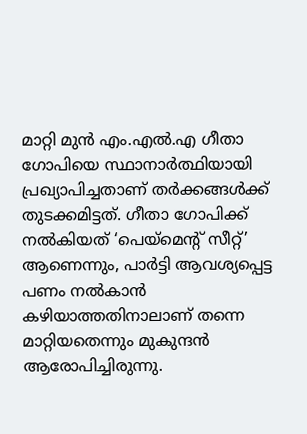മാറ്റി മുൻ എം.എൽ.എ ഗീതാ ഗോപിയെ സ്ഥാനാർത്ഥിയായി പ്രഖ്യാപിച്ചതാണ് തർക്കങ്ങൾക്ക് തുടക്കമിട്ടത്. ഗീതാ ഗോപിക്ക് നൽകിയത് ‘പെയ്മെന്റ് സീറ്റ്’ ആണെന്നും, പാർട്ടി ആവശ്യപ്പെട്ട പണം നൽകാൻ കഴിയാത്തതിനാലാണ് തന്നെ മാറ്റിയതെന്നും മുകുന്ദൻ ആരോപിച്ചിരുന്നു.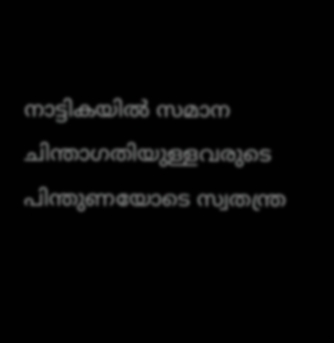നാട്ടികയിൽ സമാന ചിന്താഗതിയുള്ളവരുടെ പിന്തുണയോടെ സ്വതന്ത്ര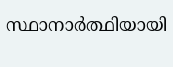സ്ഥാനാർത്ഥിയായി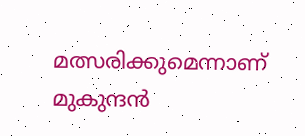മത്സരിക്കുമെന്നാണ് മുകുന്ദൻ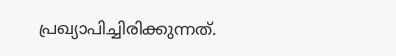പ്രഖ്യാപിച്ചിരിക്കുന്നത്.